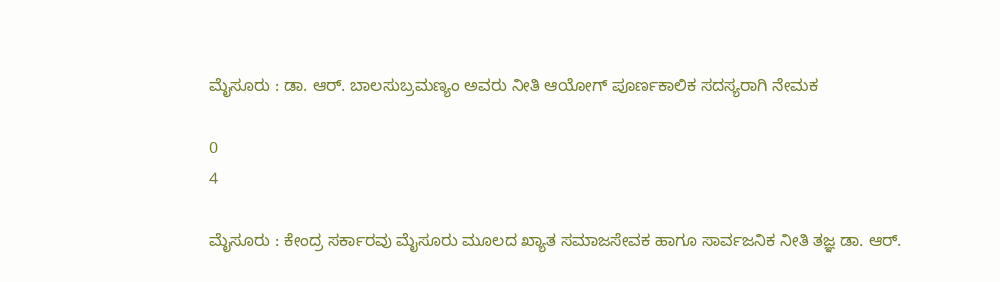ಮೈಸೂರು : ಡಾ. ಆರ್. ಬಾಲಸುಬ್ರಮಣ್ಯಂ ಅವರು ನೀತಿ ಆಯೋಗ್ ಪೂರ್ಣಕಾಲಿಕ ಸದಸ್ಯರಾಗಿ ನೇಮಕ

0
4

ಮೈಸೂರು : ಕೇಂದ್ರ ಸರ್ಕಾರವು ಮೈಸೂರು ಮೂಲದ ಖ್ಯಾತ ಸಮಾಜಸೇವಕ ಹಾಗೂ ಸಾರ್ವಜನಿಕ ನೀತಿ ತಜ್ಞ ಡಾ. ಆರ್.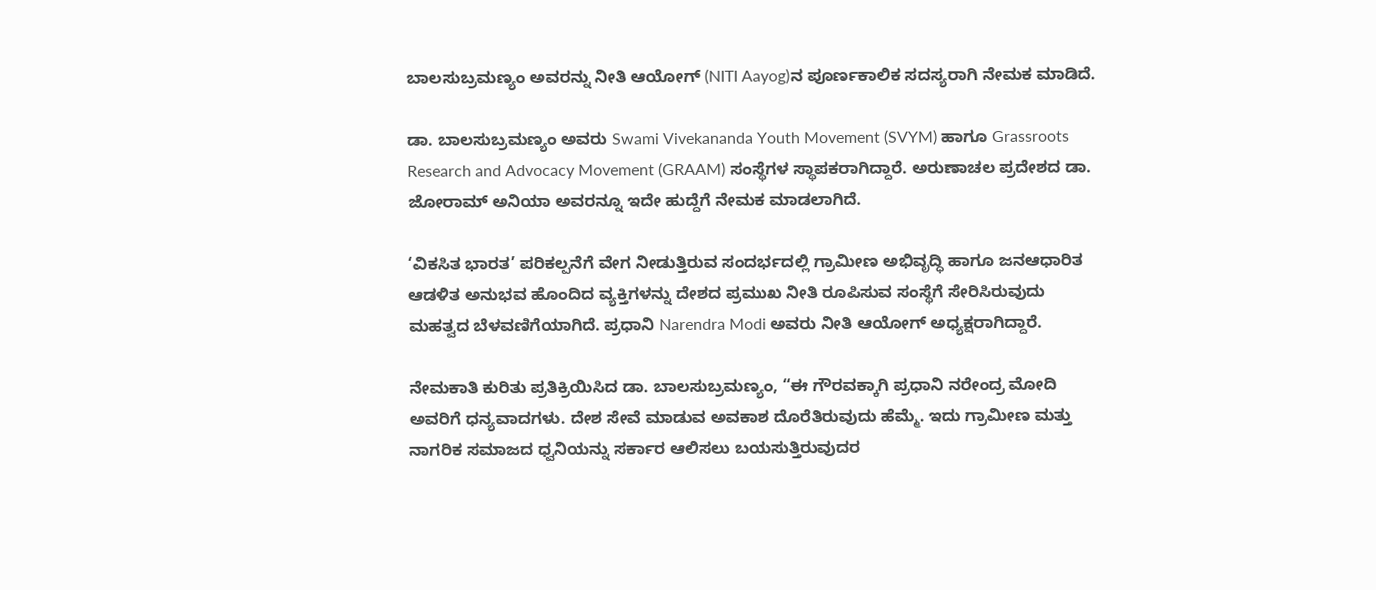ಬಾಲಸುಬ್ರಮಣ್ಯಂ ಅವರನ್ನು ನೀತಿ ಆಯೋಗ್ (NITI Aayog)ನ ಪೂರ್ಣಕಾಲಿಕ ಸದಸ್ಯರಾಗಿ ನೇಮಕ ಮಾಡಿದೆ.

ಡಾ. ಬಾಲಸುಬ್ರಮಣ್ಯಂ ಅವರು Swami Vivekananda Youth Movement (SVYM) ಹಾಗೂ Grassroots Research and Advocacy Movement (GRAAM) ಸಂಸ್ಥೆಗಳ ಸ್ಥಾಪಕರಾಗಿದ್ದಾರೆ. ಅರುಣಾಚಲ ಪ್ರದೇಶದ ಡಾ. ಜೋರಾಮ್ ಅನಿಯಾ ಅವರನ್ನೂ ಇದೇ ಹುದ್ದೆಗೆ ನೇಮಕ ಮಾಡಲಾಗಿದೆ.

‘ವಿಕಸಿತ ಭಾರತ’ ಪರಿಕಲ್ಪನೆಗೆ ವೇಗ ನೀಡುತ್ತಿರುವ ಸಂದರ್ಭದಲ್ಲಿ ಗ್ರಾಮೀಣ ಅಭಿವೃದ್ಧಿ ಹಾಗೂ ಜನಆಧಾರಿತ ಆಡಳಿತ ಅನುಭವ ಹೊಂದಿದ ವ್ಯಕ್ತಿಗಳನ್ನು ದೇಶದ ಪ್ರಮುಖ ನೀತಿ ರೂಪಿಸುವ ಸಂಸ್ಥೆಗೆ ಸೇರಿಸಿರುವುದು ಮಹತ್ವದ ಬೆಳವಣಿಗೆಯಾಗಿದೆ. ಪ್ರಧಾನಿ Narendra Modi ಅವರು ನೀತಿ ಆಯೋಗ್ ಅಧ್ಯಕ್ಷರಾಗಿದ್ದಾರೆ.

ನೇಮಕಾತಿ ಕುರಿತು ಪ್ರತಿಕ್ರಿಯಿಸಿದ ಡಾ. ಬಾಲಸುಬ್ರಮಣ್ಯಂ, “ಈ ಗೌರವಕ್ಕಾಗಿ ಪ್ರಧಾನಿ ನರೇಂದ್ರ ಮೋದಿ ಅವರಿಗೆ ಧನ್ಯವಾದಗಳು. ದೇಶ ಸೇವೆ ಮಾಡುವ ಅವಕಾಶ ದೊರೆತಿರುವುದು ಹೆಮ್ಮೆ. ಇದು ಗ್ರಾಮೀಣ ಮತ್ತು ನಾಗರಿಕ ಸಮಾಜದ ಧ್ವನಿಯನ್ನು ಸರ್ಕಾರ ಆಲಿಸಲು ಬಯಸುತ್ತಿರುವುದರ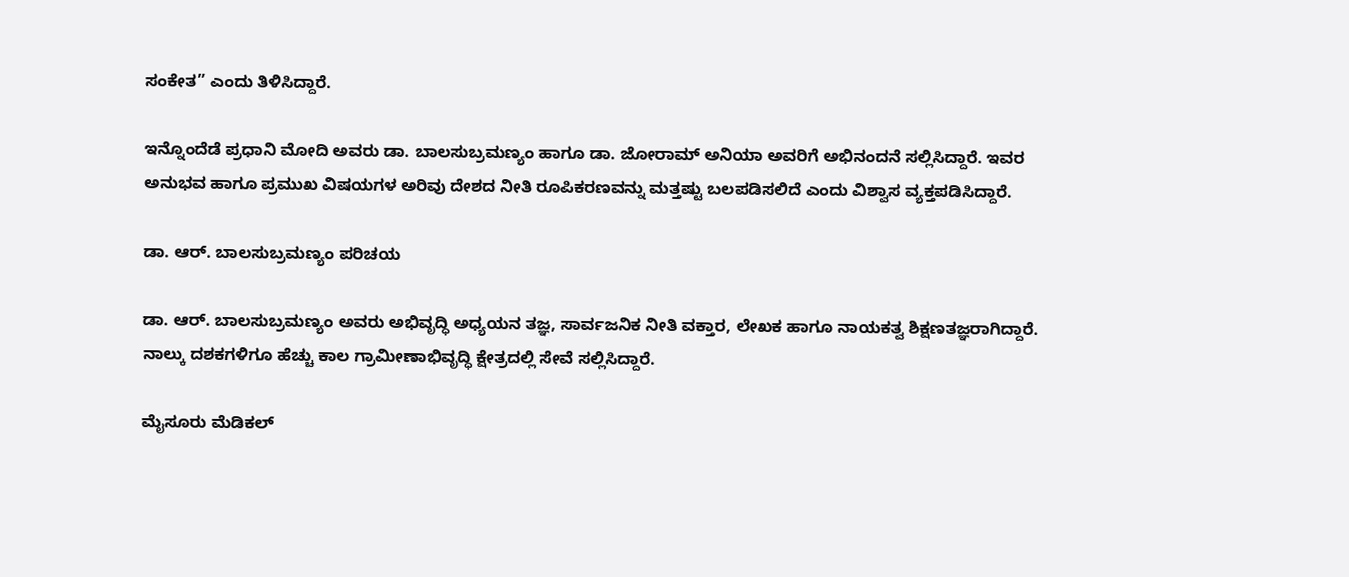ಸಂಕೇತ” ಎಂದು ತಿಳಿಸಿದ್ದಾರೆ.

ಇನ್ನೊಂದೆಡೆ ಪ್ರಧಾನಿ ಮೋದಿ ಅವರು ಡಾ. ಬಾಲಸುಬ್ರಮಣ್ಯಂ ಹಾಗೂ ಡಾ. ಜೋರಾಮ್ ಅನಿಯಾ ಅವರಿಗೆ ಅಭಿನಂದನೆ ಸಲ್ಲಿಸಿದ್ದಾರೆ. ಇವರ ಅನುಭವ ಹಾಗೂ ಪ್ರಮುಖ ವಿಷಯಗಳ ಅರಿವು ದೇಶದ ನೀತಿ ರೂಪಿಕರಣವನ್ನು ಮತ್ತಷ್ಟು ಬಲಪಡಿಸಲಿದೆ ಎಂದು ವಿಶ್ವಾಸ ವ್ಯಕ್ತಪಡಿಸಿದ್ದಾರೆ.

ಡಾ. ಆರ್. ಬಾಲಸುಬ್ರಮಣ್ಯಂ ಪರಿಚಯ

ಡಾ. ಆರ್. ಬಾಲಸುಬ್ರಮಣ್ಯಂ ಅವರು ಅಭಿವೃದ್ಧಿ ಅಧ್ಯಯನ ತಜ್ಞ, ಸಾರ್ವಜನಿಕ ನೀತಿ ವಕ್ತಾರ, ಲೇಖಕ ಹಾಗೂ ನಾಯಕತ್ವ ಶಿಕ್ಷಣತಜ್ಞರಾಗಿದ್ದಾರೆ. ನಾಲ್ಕು ದಶಕಗಳಿಗೂ ಹೆಚ್ಚು ಕಾಲ ಗ್ರಾಮೀಣಾಭಿವೃದ್ಧಿ ಕ್ಷೇತ್ರದಲ್ಲಿ ಸೇವೆ ಸಲ್ಲಿಸಿದ್ದಾರೆ.

ಮೈಸೂರು ಮೆಡಿಕಲ್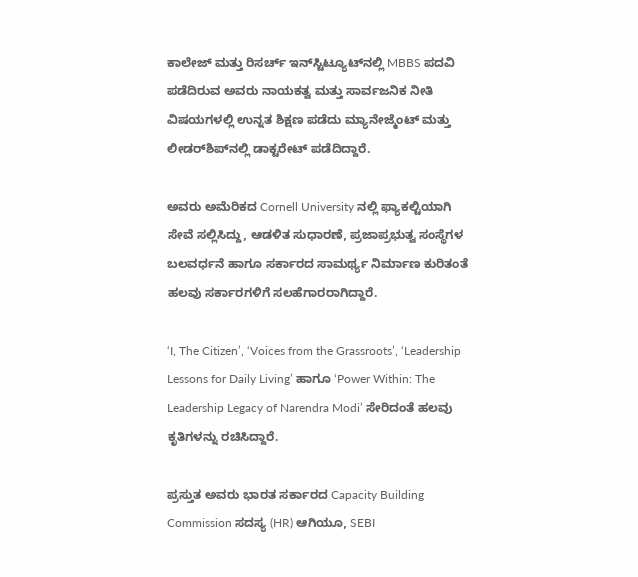ಕಾಲೇಜ್ ಮತ್ತು ರಿಸರ್ಚ್ ಇನ್‌ಸ್ಟಿಟ್ಯೂಟ್‌ನಲ್ಲಿ MBBS ಪದವಿ ಪಡೆದಿರುವ ಅವರು ನಾಯಕತ್ವ ಮತ್ತು ಸಾರ್ವಜನಿಕ ನೀತಿ ವಿಷಯಗಳಲ್ಲಿ ಉನ್ನತ ಶಿಕ್ಷಣ ಪಡೆದು ಮ್ಯಾನೇಜ್ಮೆಂಟ್ ಮತ್ತು ಲೀಡರ್‌ಶಿಪ್‌ನಲ್ಲಿ ಡಾಕ್ಟರೇಟ್ ಪಡೆದಿದ್ದಾರೆ.

ಅವರು ಅಮೆರಿಕದ Cornell University ನಲ್ಲಿ ಫ್ಯಾಕಲ್ಟಿಯಾಗಿ ಸೇವೆ ಸಲ್ಲಿಸಿದ್ದು, ಆಡಳಿತ ಸುಧಾರಣೆ, ಪ್ರಜಾಪ್ರಭುತ್ವ ಸಂಸ್ಥೆಗಳ ಬಲವರ್ಧನೆ ಹಾಗೂ ಸರ್ಕಾರದ ಸಾಮರ್ಥ್ಯ ನಿರ್ಮಾಣ ಕುರಿತಂತೆ ಹಲವು ಸರ್ಕಾರಗಳಿಗೆ ಸಲಹೆಗಾರರಾಗಿದ್ದಾರೆ.

‘I, The Citizen’, ‘Voices from the Grassroots’, ‘Leadership Lessons for Daily Living’ ಹಾಗೂ ‘Power Within: The Leadership Legacy of Narendra Modi’ ಸೇರಿದಂತೆ ಹಲವು ಕೃತಿಗಳನ್ನು ರಚಿಸಿದ್ದಾರೆ.

ಪ್ರಸ್ತುತ ಅವರು ಭಾರತ ಸರ್ಕಾರದ Capacity Building Commission ಸದಸ್ಯ (HR) ಆಗಿಯೂ, SEBI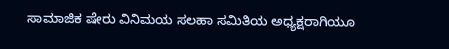ಸಾಮಾಜಿಕ ಷೇರು ವಿನಿಮಯ ಸಲಹಾ ಸಮಿತಿಯ ಅಧ್ಯಕ್ಷರಾಗಿಯೂ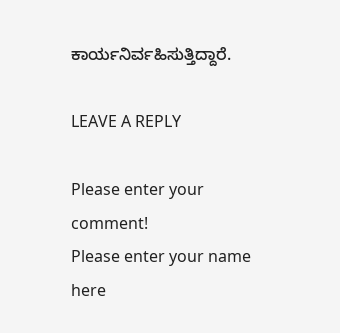ಕಾರ್ಯನಿರ್ವಹಿಸುತ್ತಿದ್ದಾರೆ.

LEAVE A REPLY

Please enter your comment!
Please enter your name here